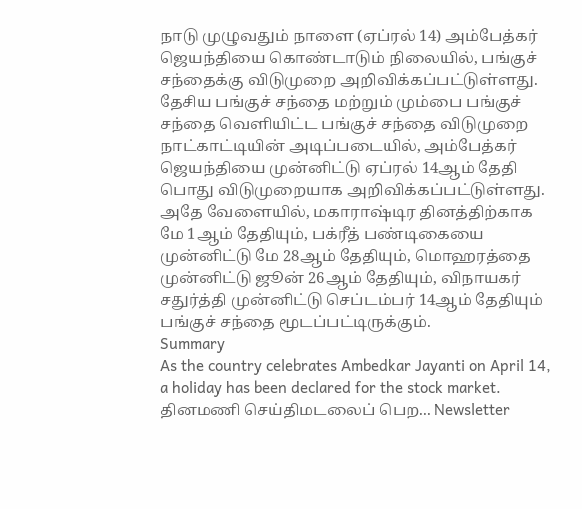நாடு முழுவதும் நாளை (ஏப்ரல் 14) அம்பேத்கர் ஜெயந்தியை கொண்டாடும் நிலையில், பங்குச் சந்தைக்கு விடுமுறை அறிவிக்கப்பட்டுள்ளது.
தேசிய பங்குச் சந்தை மற்றும் மும்பை பங்குச் சந்தை வெளியிட்ட பங்குச் சந்தை விடுமுறை நாட்காட்டியின் அடிப்படையில், அம்பேத்கர் ஜெயந்தியை முன்னிட்டு ஏப்ரல் 14ஆம் தேதி பொது விடுமுறையாக அறிவிக்கப்பட்டுள்ளது.
அதே வேளையில், மகாராஷ்டிர தினத்திற்காக மே 1ஆம் தேதியும், பக்ரீத் பண்டிகையை முன்னிட்டு மே 28ஆம் தேதியும், மொஹரத்தை முன்னிட்டு ஜூன் 26ஆம் தேதியும், விநாயகர் சதுர்த்தி முன்னிட்டு செப்டம்பர் 14ஆம் தேதியும் பங்குச் சந்தை மூடப்பட்டிருக்கும்.
Summary
As the country celebrates Ambedkar Jayanti on April 14, a holiday has been declared for the stock market.
தினமணி செய்திமடலைப் பெற... Newsletter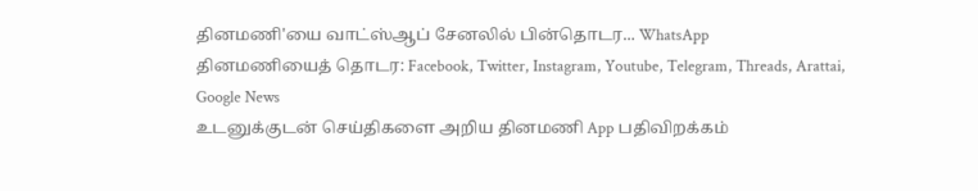தினமணி'யை வாட்ஸ்ஆப் சேனலில் பின்தொடர... WhatsApp
தினமணியைத் தொடர: Facebook, Twitter, Instagram, Youtube, Telegram, Threads, Arattai, Google News
உடனுக்குடன் செய்திகளை அறிய தினமணி App பதிவிறக்கம்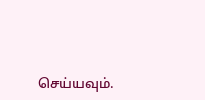செய்யவும்.